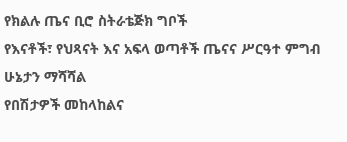የክልሉ ጤና ቢሮ ስትራቴጅክ ግቦች
የእናቶች፣ የህጻናት እና አፍላ ወጣቶች ጤናና ሥርዓተ ምግብ ሁኔታን ማሻሻል
የበሽታዎች መከላከልና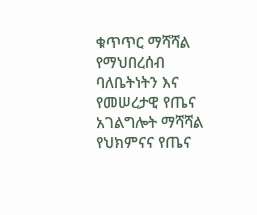ቁጥጥር ማሻሻል
የማህበረሰብ ባለቤትነትን እና የመሠረታዊ የጤና አገልግሎት ማሻሻል
የህክምናና የጤና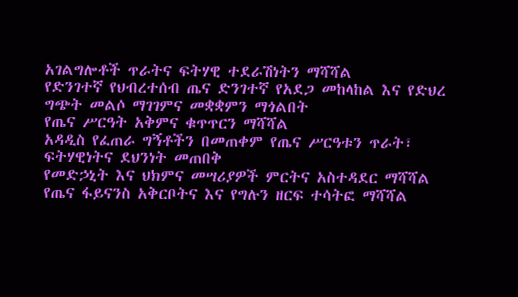አገልግሎቶች ጥራትና ፍትሃዊ ተደራሽነትን ማሻሻል
የድንገተኛ የህብረተሰብ ጤና ድንገተኛ የአደጋ መከላከል እና የድህረ ግጭት መልሶ ማገገምና መቋቋምን ማጎልበት
የጤና ሥርዓት አቅምና ቁጥጥርን ማሻሻል
አዳዲስ የፈጠራ ግኝቶችን በመጠቀም የጤና ሥርዓቱን ጥራት፣ ፍትሃዊነትና ደህንነት መጠበቅ
የመድኃኒት እና ህክምና መሣሪያዎች ምርትና አስተዳደር ማሻሻል
የጤና ፋይናንስ አቅርቦትና እና የግሉን ዘርፍ ተሳትፎ ማሻሻል